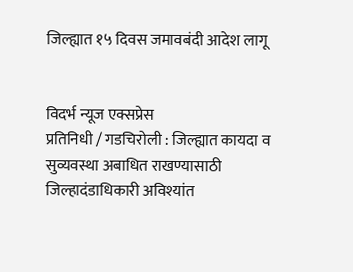जिल्ह्यात १५ दिवस जमावबंदी आदेश लागू


विदर्भ न्यूज एक्सप्रेस
प्रतिनिधी / गडचिरोली : जिल्ह्यात कायदा व सुव्यवस्था अबाधित राखण्यासाठी जिल्हादंडाधिकारी अविश्यांत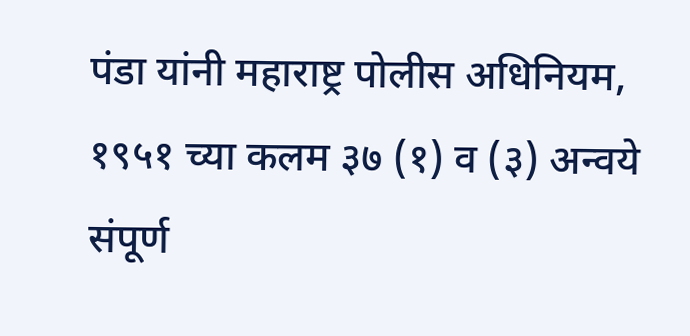पंडा यांनी महाराष्ट्र पोलीस अधिनियम, १९५१ च्या कलम ३७ (१) व (३) अन्वये संपूर्ण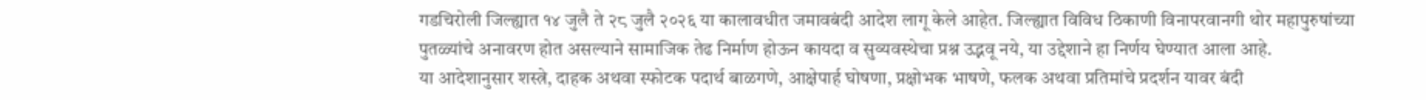गडचिरोली जिल्ह्यात १४ जुलै ते २८ जुलै २०२६ या कालावधीत जमावबंदी आदेश लागू केले आहेत. जिल्ह्यात विविध ठिकाणी विनापरवानगी थोर महापुरुषांच्या पुतळ्यांचे अनावरण होत असल्याने सामाजिक तेढ निर्माण होऊन कायदा व सुव्यवस्थेचा प्रश्न उद्भवू नये, या उद्देशाने हा निर्णय घेण्यात आला आहे.
या आदेशानुसार शस्त्रे, दाहक अथवा स्फोटक पदार्थ बाळगणे, आक्षेपार्ह घोषणा, प्रक्षोभक भाषणे, फलक अथवा प्रतिमांचे प्रदर्शन यावर बंदी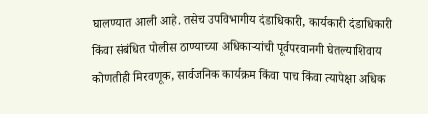घालण्यात आली आहे. तसेच उपविभागीय दंडाधिकारी, कार्यकारी दंडाधिकारी किंवा संबंधित पोलीस ठाण्याच्या अधिकाऱ्यांची पूर्वपरवानगी घेतल्याशिवाय कोणतीही मिरवणूक, सार्वजनिक कार्यक्रम किंवा पाच किंवा त्यापेक्षा अधिक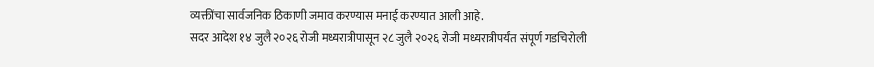व्यक्तींचा सार्वजनिक ठिकाणी जमाव करण्यास मनाई करण्यात आली आहे.
सदर आदेश १४ जुलै २०२६ रोजी मध्यरात्रीपासून २८ जुलै २०२६ रोजी मध्यरात्रीपर्यंत संपूर्ण गडचिरोली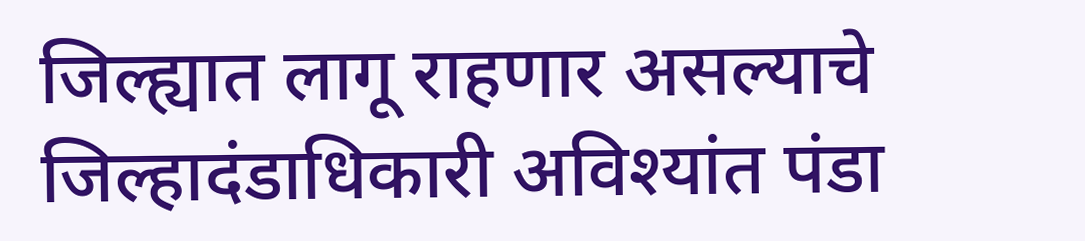जिल्ह्यात लागू राहणार असल्याचे जिल्हादंडाधिकारी अविश्यांत पंडा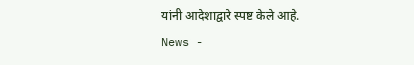यांनी आदेशाद्वारे स्पष्ट केले आहे.
News -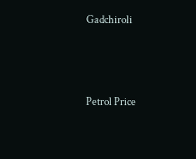Gadchiroli




Petrol Price